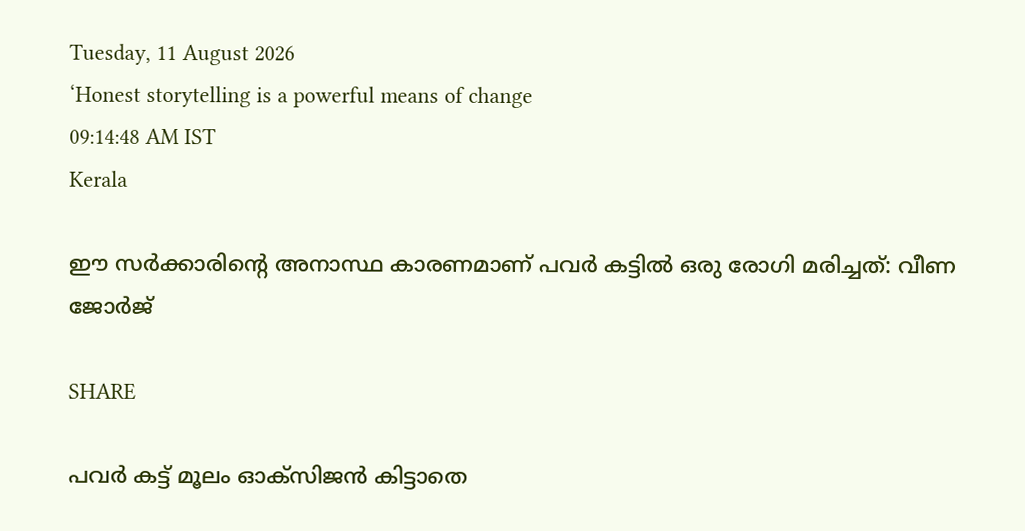Tuesday, 11 August 2026
‘Honest storytelling is a powerful means of change
09:14:48 AM IST
Kerala

ഈ സർക്കാരിന്റെ അനാസ്ഥ കാരണമാണ് പവർ കട്ടിൽ ഒരു രോഗി മരിച്ചത്: വീണ ജോർജ്

SHARE

പവര്‍ കട്ട് മൂലം ഓക്‌സിജന്‍ കിട്ടാതെ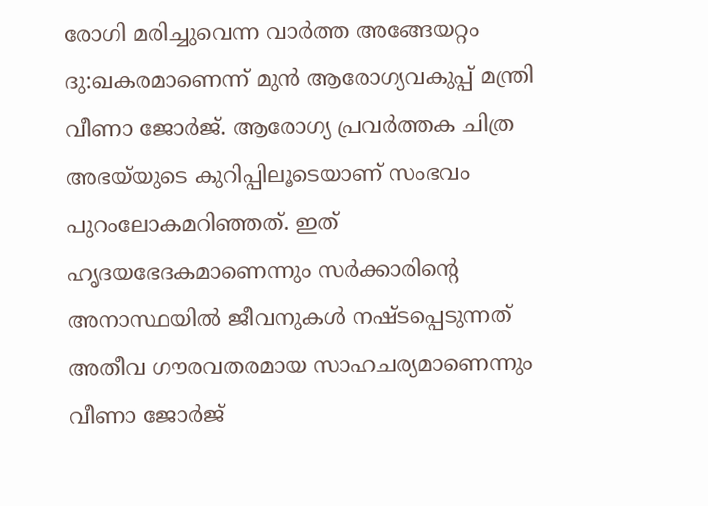രോഗി മരിച്ചുവെന്ന വാര്‍ത്ത അങ്ങേയറ്റം ദു:ഖകരമാണെന്ന് മുന്‍ ആരോഗ്യവകുപ്പ് മന്ത്രി വീണാ ജോര്‍ജ്. ആരോഗ്യ പ്രവര്‍ത്തക ചിത്ര അഭയ്‌യുടെ കുറിപ്പിലൂടെയാണ് സംഭവം പുറംലോകമറിഞ്ഞത്. ഇത് ഹൃദയഭേദകമാണെന്നും സര്‍ക്കാരിന്റെ അനാസ്ഥയില്‍ ജീവനുകള്‍ നഷ്ടപ്പെടുന്നത് അതീവ ഗൗരവതരമായ സാഹചര്യമാണെന്നും വീണാ ജോര്‍ജ്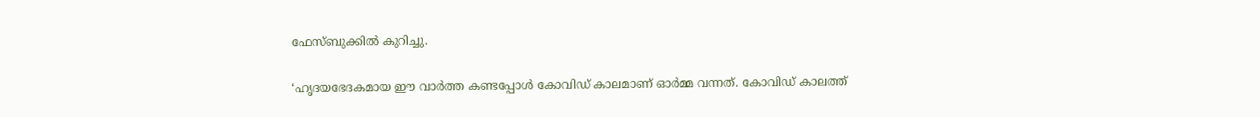ഫേസ്ബുക്കില്‍ കുറിച്ചു.

‘ഹൃദയഭേദകമായ ഈ വാര്‍ത്ത കണ്ടപ്പോള്‍ കോവിഡ് കാലമാണ് ഓര്‍മ്മ വന്നത്. കോവിഡ് കാലത്ത്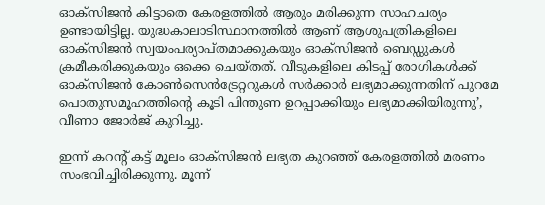ഓക്‌സിജന്‍ കിട്ടാതെ കേരളത്തില്‍ ആരും മരിക്കുന്ന സാഹചര്യം ഉണ്ടായിട്ടില്ല. യുദ്ധകാലാടിസ്ഥാനത്തില്‍ ആണ് ആശുപത്രികളിലെ ഓക്‌സിജന്‍ സ്വയംപര്യാപ്തമാക്കുകയും ഓക്‌സിജന്‍ ബെഡ്ഡുകള്‍ ക്രമീകരിക്കുകയും ഒക്കെ ചെയ്തത്. വീടുകളിലെ കിടപ്പ് രോഗികള്‍ക്ക് ഓക്‌സിജന്‍ കോണ്‍സെന്‍ട്രേറ്ററുകള്‍ സര്‍ക്കാര്‍ ലഭ്യമാക്കുന്നതിന് പുറമേ പൊതുസമൂഹത്തിന്റെ കൂടി പിന്തുണ ഉറപ്പാക്കിയും ലഭ്യമാക്കിയിരുന്നു’, വീണാ ജോർജ് കുറിച്ചു.

ഇന്ന് കറന്റ് കട്ട് മൂലം ഓക്‌സിജന്‍ ലഭ്യത കുറഞ്ഞ് കേരളത്തില്‍ മരണം സംഭവിച്ചിരിക്കുന്നു. മൂന്ന്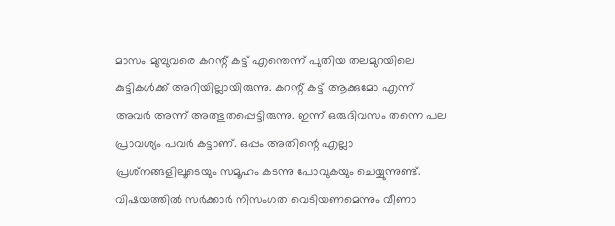മാസം മുമ്പുവരെ കറന്റ് കട്ട് എന്തെന്ന് പുതിയ തലമുറയിലെ കുട്ടികള്‍ക്ക് അറിയില്ലായിരുന്നു. കറന്റ് കട്ട് ആക്കുമോ എന്ന് അവര്‍ അന്ന് അത്ഭുതപ്പെട്ടിരുന്നു. ഇന്ന് ഒരുദിവസം തന്നെ പല പ്രാവശ്യം പവര്‍ കട്ടാണ്. ഒപ്പം അതിന്റെ എല്ലാ പ്രശ്‌നങ്ങളിലൂടെയും സമൂഹം കടന്നു പോവുകയും ചെയ്യുന്നുണ്ട്. വിഷയത്തില്‍ സര്‍ക്കാര്‍ നിസംഗത വെടിയണമെന്നും വീണാ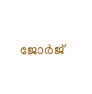ജോര്‍ജ്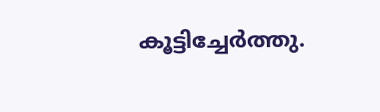കൂട്ടിച്ചേര്‍ത്തു.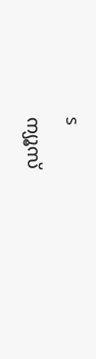s
ന്യൂസ്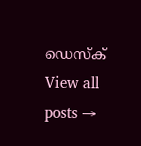ഡെസ്ക്
View all posts →